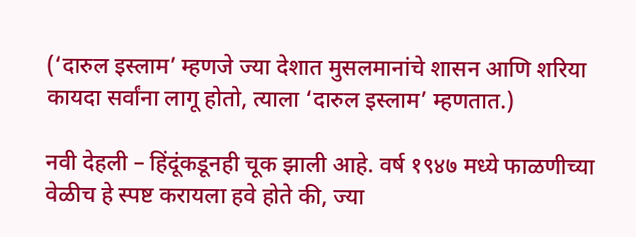(‘दारुल इस्लाम’ म्हणजे ज्या देशात मुसलमानांचे शासन आणि शरिया कायदा सर्वांना लागू होतो, त्याला ‘दारुल इस्लाम’ म्हणतात.)

नवी देहली – हिंदूंकडूनही चूक झाली आहे. वर्ष १९४७ मध्ये फाळणीच्या वेळीच हे स्पष्ट करायला हवे होते की, ज्या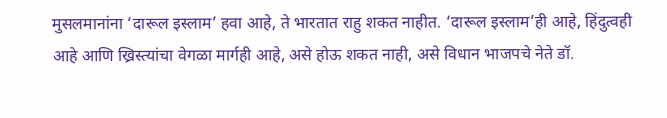मुसलमानांना ‘दारूल इस्लाम’ हवा आहे, ते भारतात राहु शकत नाहीत. ‘दारूल इस्लाम’ही आहे, हिंदुत्वही आहे आणि ख्रिस्त्यांचा वेगळा मार्गही आहे, असे होऊ शकत नाही, असे विधान भाजपचे नेते डॉ.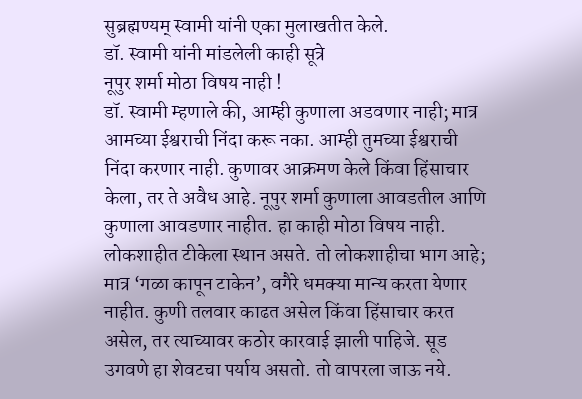सुब्रह्मण्यम् स्वामी यांनी एका मुलाखतीत केले.
डॉ. स्वामी यांनी मांडलेली काही सूत्रे
नूपुर शर्मा मोठा विषय नाही !
डॉ. स्वामी म्हणाले की, आम्ही कुणाला अडवणार नाही; मात्र आमच्या ईश्वराची निंदा करू नका. आम्ही तुमच्या ईश्वराची निंदा करणार नाही. कुणावर आक्रमण केले किंवा हिंसाचार केला, तर ते अवैध आहे. नूपुर शर्मा कुणाला आवडतील आणि कुणाला आवडणार नाहीत. हा काही मोठा विषय नाही. लोकशाहीत टीकेला स्थान असते. तो लोकशाहीचा भाग आहे; मात्र ‘गळा कापून टाकेन’, वगैरे धमक्या मान्य करता येणार नाहीत. कुणी तलवार काढत असेल किंवा हिंसाचार करत असेल, तर त्याच्यावर कठोर कारवाई झाली पाहिजे. सूड उगवणे हा शेवटचा पर्याय असतो. तो वापरला जाऊ नये.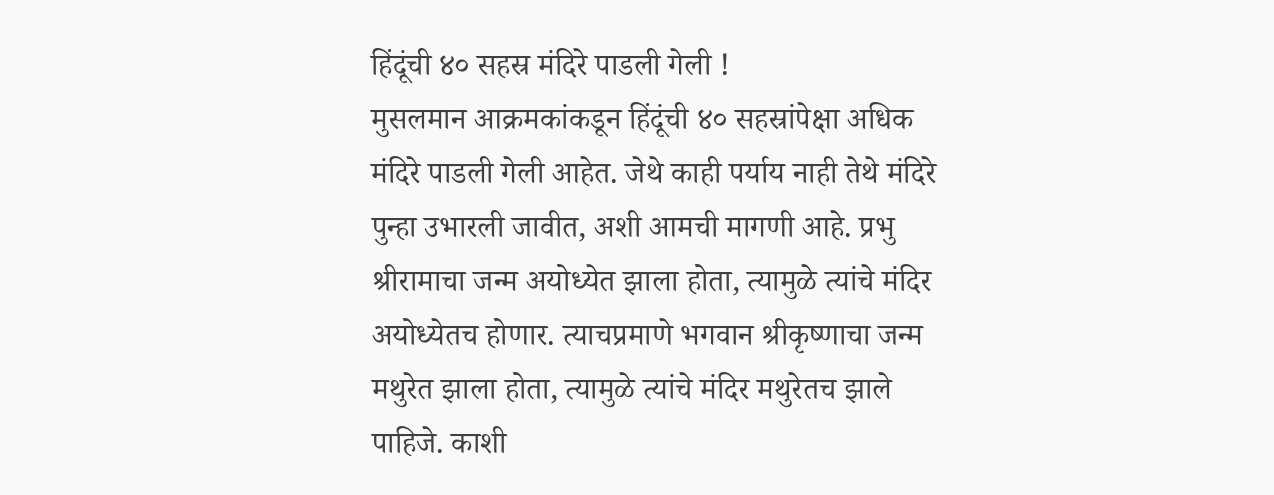हिंदूंची ४० सहस्र मंदिरे पाडली गेली !
मुसलमान आक्रमकांकडून हिंदूंची ४० सहस्रांपेक्षा अधिक मंदिरे पाडली गेली आहेत. जेथे काही पर्याय नाही तेथे मंदिरे पुन्हा उभारली जावीत, अशी आमची मागणी आहे. प्रभु श्रीरामाचा जन्म अयोध्येत झाला होता, त्यामुळे त्यांचे मंदिर अयोध्येतच होणार. त्याचप्रमाणे भगवान श्रीकृष्णाचा जन्म मथुरेत झाला होता, त्यामुळे त्यांचे मंदिर मथुरेतच झाले पाहिजे. काशी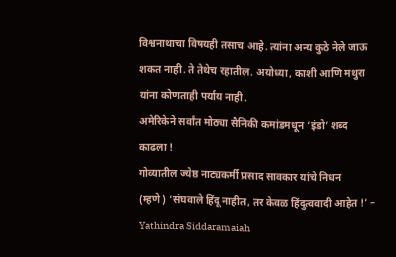विश्वनाथाचा विषयही तसाच आहे. त्यांना अन्य कुठे नेले जाऊ शकत नाही. ते तेथेच रहातील. अयोध्या, काशी आणि मथुरा यांना कोणताही पर्याय नाही.
अमेरिकेने सर्वांत मोठ्या सैनिकी कमांडमधून ‘इंडो’ शब्द काढला !
गोव्यातील ज्येष्ठ नाट्यकर्मी प्रसाद सावकार यांचे निधन
(म्हणे) ‘संघवाले हिंदू नाहीत, तर केवळ हिंदुत्ववादी आहेत !’ – Yathindra Siddaramaiah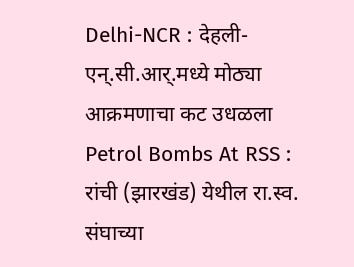Delhi-NCR : देहली-एन्.सी.आर्.मध्ये मोठ्या आक्रमणाचा कट उधळला
Petrol Bombs At RSS : रांची (झारखंड) येथील रा.स्व. संघाच्या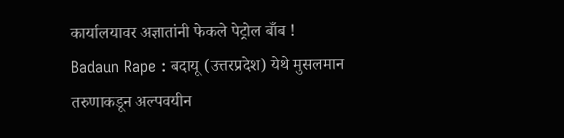कार्यालयावर अज्ञातांनी फेकले पेट्रोल बाँब !
Badaun Rape : बदायू (उत्तरप्रदेश) येथे मुसलमान तरुणाकडून अल्पवयीन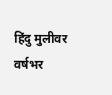हिंदु मुलीवर वर्षभर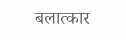बलात्कार